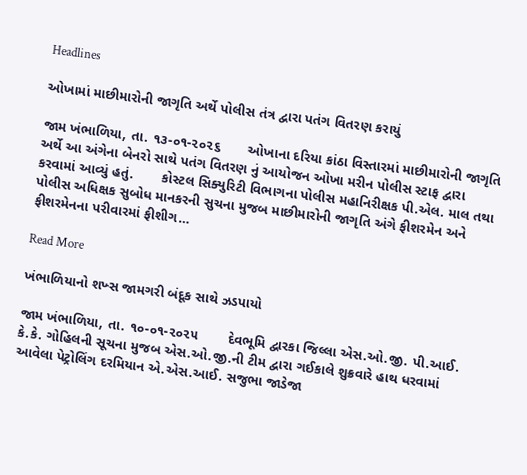Headlines

ઓખામાં માછીમારોની જાગૃતિ અર્થે પોલીસ તંત્ર દ્વારા પતંગ વિતરણ કરાયું

જામ ખંભાળિયા, તા. ૧૩-૦૧-૨૦૨૬       ઓખાના દરિયા કાંઠા વિસ્તારમાં માછીમારોની જાગૃતિ અર્થે આ અંગેના બેનરો સાથે પતંગ વિતરણ નું આયોજન ઓખા મરીન પોલીસ સ્ટાફ દ્વારા કરવામાં આવ્યું હતું.       કોસ્ટલ સિક્યુરિટી વિભાગના પોલીસ મહાનિરીક્ષક પી.એલ. માલ તથા પોલીસ અધિક્ષક સુબોધ માનકરની સુચના મુજબ માછીમારોની જાગૃતિ અંગે ફીશરમેન અને ફીશરમેનના પરીવારમાં ફીશીગ…

Read More

ખંભાળિયાનો શખ્સ જામગરી બંદૂક સાથે ઝડપાયો

જામ ખંભાળિયા, તા. ૧૦-૦૧-૨૦૨૫        દેવભૂમિ દ્વારકા જિલ્લા એસ.ઓ.જી. પી.આઈ. કે.કે. ગોહિલની સૂચના મુજબ એસ.ઓ.જી.ની ટીમ દ્વારા ગઈકાલે શુક્રવારે હાથ ધરવામાં આવેલા પેટ્રોલિંગ દરમિયાન એ.એસ.આઈ. સજુભા જાડેજા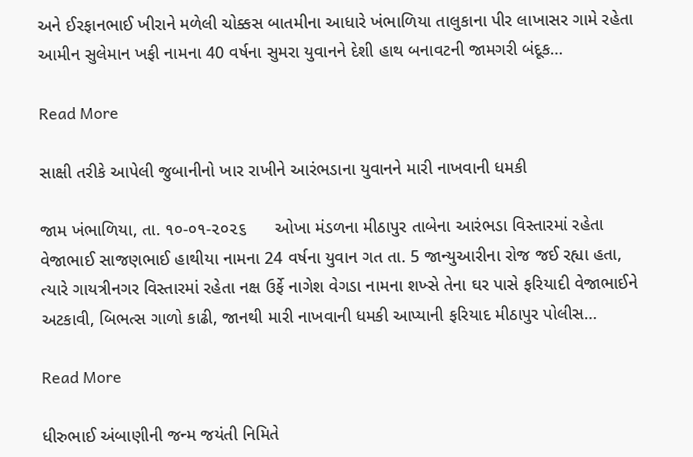અને ઈરફાનભાઈ ખીરાને મળેલી ચોક્કસ બાતમીના આધારે ખંભાળિયા તાલુકાના પીર લાખાસર ગામે રહેતા આમીન સુલેમાન ખફી નામના 40 વર્ષના સુમરા યુવાનને દેશી હાથ બનાવટની જામગરી બંદૂક…

Read More

સાક્ષી તરીકે આપેલી જુબાનીનો ખાર રાખીને આરંભડાના યુવાનને મારી નાખવાની ધમકી

જામ ખંભાળિયા, તા. ૧૦-૦૧-૨૦૨૬      ઓખા મંડળના મીઠાપુર તાબેના આરંભડા વિસ્તારમાં રહેતા વેજાભાઈ સાજણભાઈ હાથીયા નામના 24 વર્ષના યુવાન ગત તા. 5 જાન્યુઆરીના રોજ જઈ રહ્યા હતા, ત્યારે ગાયત્રીનગર વિસ્તારમાં રહેતા નક્ષ ઉર્ફે નાગેશ વેગડા નામના શખ્સે તેના ઘર પાસે ફરિયાદી વેજાભાઈને અટકાવી, બિભત્સ ગાળો કાઢી, જાનથી મારી નાખવાની ધમકી આપ્યાની ફરિયાદ મીઠાપુર પોલીસ…

Read More

ધીરુભાઈ અંબાણીની જન્મ જયંતી નિમિતે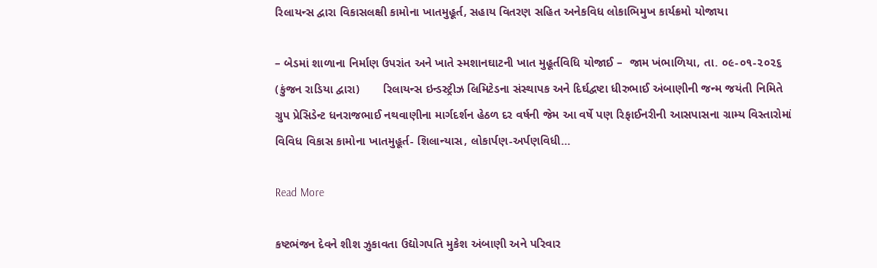રિલાયન્સ દ્વારા વિકાસલક્ષી કામોના ખાતમુહૂર્ત, સહાય વિતરણ સહિત અનેકવિધ લોકાભિમુખ કાર્યક્રમો યોજાયા

– બેડમાં શાળાના નિર્માણ ઉપરાંત અને ખાતે સ્મશાનઘાટની ખાત મુહૂર્તવિધિ યોજાઈ –  જામ ખંભાળિયા, તા. ૦૯-૦૧-૨૦૨૬ (કુંજન રાડિયા દ્વારા)       રિલાયન્સ ઇન્ડસ્ટ્રીઝ લિમિટેડના સંસ્થાપક અને દિર્ઘદ્વષ્ટા ધીરુભાઈ અંબાણીની જન્મ જયંતી નિમિતે ગ્રુપ પ્રેસિડેન્ટ ધનરાજભાઈ નથવાણીના માર્ગદર્શન હેઠળ દર વર્ષની જેમ આ વર્ષે પણ રિફાઈનરીની આસપાસના ગ્રામ્ય વિસ્તારોમાં વિવિધ વિકાસ કામોના ખાતમુહૂર્ત- શિલાન્યાસ, લોકાર્પણ-અર્પણવિધી…

Read More

કષ્ટભંજન દેવને શીશ ઝુકાવતા ઉદ્યોગપતિ મુકેશ અંબાણી અને પરિવાર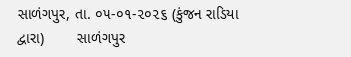સાળંગપુર, તા. ૦૫-૦૧-૨૦૨૬ (કુંજન રાડિયા દ્વારા)        સાળંગપુર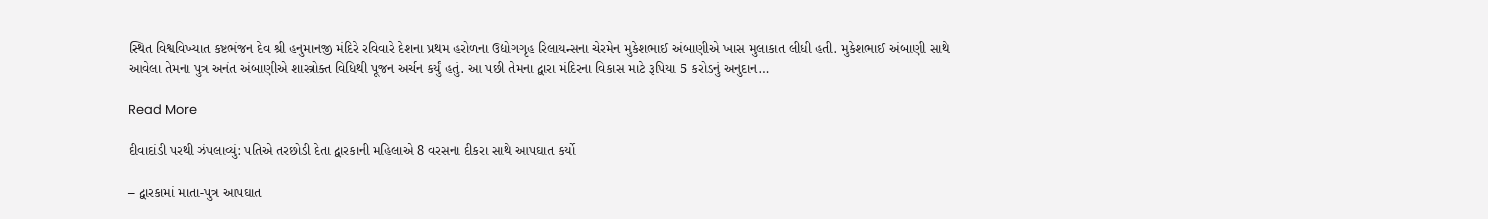સ્થિત વિશ્વવિખ્યાત કષ્ટભંજન દેવ શ્રી હનુમાનજી મંદિરે રવિવારે દેશના પ્રથમ હરોળના ઉદ્યોગગૃહ રિલાયન્સના ચેરમેન મુકેશભાઈ અંબાણીએ ખાસ મુલાકાત લીધી હતી. મુકેશભાઈ અંબાણી સાથે આવેલા તેમના પુત્ર અનંત અંબાણીએ શાસ્ત્રોક્ત વિધિથી પૂજન અર્ચન કર્યું હતું. આ પછી તેમના દ્વારા મંદિરના વિકાસ માટે રૂપિયા 5 કરોડનું અનુદાન…

Read More

દીવાદાંડી પરથી ઝંપલાવ્યું: પતિએ તરછોડી દેતા દ્વારકાની મહિલાએ 8 વરસના દીકરા સાથે આપઘાત કર્યો

– દ્વારકામાં માતા-પુત્ર આપઘાત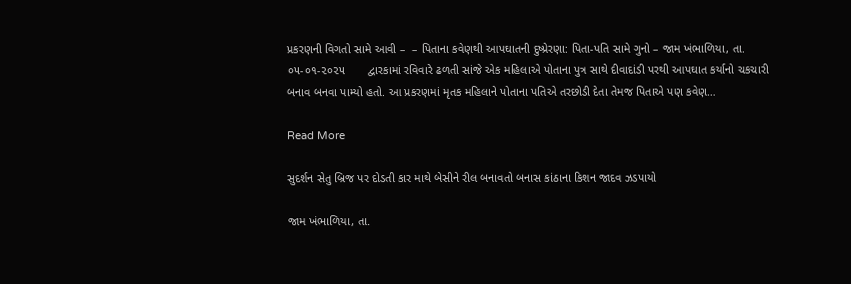પ્રકરણની વિગતો સામે આવી –  – પિતાના કવેણથી આપઘાતની દુષ્પ્રેરણા: પિતા-પતિ સામે ગુનો – જામ ખંભાળિયા, તા. ૦૫-૦૧-૨૦૨૫       દ્વારકામાં રવિવારે ઢળતી સાંજે એક મહિલાએ પોતાના પુત્ર સાથે દીવાદાંડી પરથી આપઘાત કર્યાનો ચકચારી બનાવ બનવા પામ્યો હતો. આ પ્રકરણમાં મૃતક મહિલાને પોતાના પતિએ તરછોડી દેતા તેમજ પિતાએ પણ કવેણ…

Read More

સુદર્શન સેતુ બ્રિજ પર દોડતી કાર માથે બેસીને રીલ બનાવતો બનાસ કાંઠાના કિશન જાદવ ઝડપાયો

જામ ખંભાળિયા, તા.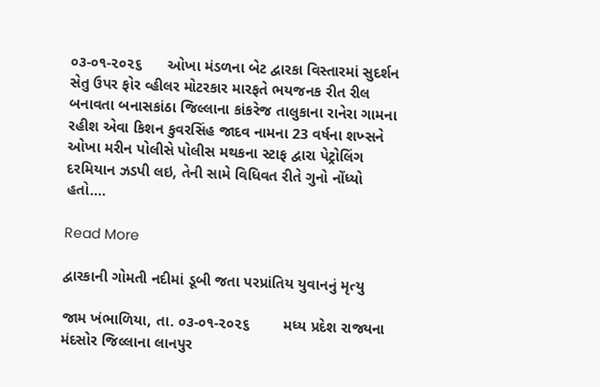૦૩-૦૧-૨૦૨૬      ઓખા મંડળના બેટ દ્વારકા વિસ્તારમાં સુદર્શન સેતુ ઉપર ફોર વ્હીલર મોટરકાર મારફતે ભયજનક રીત રીલ બનાવતા બનાસકાંઠા જિલ્લાના કાંકરેજ તાલુકાના રાનેરા ગામના રહીશ એવા કિશન કુવરસિંહ જાદવ નામના 23 વર્ષના શખ્સને ઓખા મરીન પોલીસે પોલીસ મથકના સ્ટાફ દ્વારા પેટ્રોલિંગ દરમિયાન ઝડપી લઇ, તેની સામે વિધિવત રીતે ગુનો નોંધ્યો હતો….

Read More

દ્વારકાની ગોમતી નદીમાં ડૂબી જતા પરપ્રાંતિય યુવાનનું મૃત્યુ

જામ ખંભાળિયા, તા. ૦૩-૦૧-૨૦૨૬        મધ્ય પ્રદેશ રાજ્યના મંદસોર જિલ્લાના લાનપુર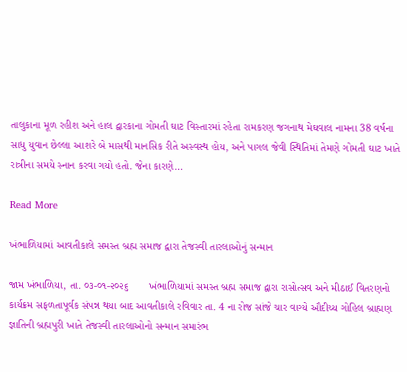તાલુકાના મૂળ રહીશ અને હાલ દ્વારકાના ગોમતી ઘાટ વિસ્તારમાં રહેતા રામકરણ જગનાથ મેઘવાલ નામના 38 વર્ષના સાધુ યુવાન છેલ્લા આશરે બે માસથી માનસિક રીતે અસ્વસ્થ હોય, અને પાગલ જેવી સ્થિતિમાં તેમણે ગોમતી ઘાટ ખાતે રાત્રીના સમયે સ્નાન કરવા ગયો હતો. જેના કારણે…

Read More

ખંભાળિયામાં આવતીકાલે સમસ્ત બ્રહ્મ સમાજ દ્વારા તેજસ્વી તારલાઓનું સન્માન

જામ ખંભાળિયા, તા. ૦૩-૦૧-૨૦૨૬       ખંભાળિયામાં સમસ્ત બ્રહ્મ સમાજ દ્વારા રાસોત્સવ અને મીઠાઈ વિતરણનો કાર્યક્રમ સફળતાપૂર્વક સંપન્ન થયા બાદ આવતીકાલે રવિવાર તા. 4 ના રોજ સાંજે ચાર વાગ્યે ઔદીચ્ય ગોહિલ બ્રાહ્મણ જ્ઞાતિની બ્રહ્મપુરી ખાતે તેજસ્વી તારલાઓનો સન્માન સમારંભ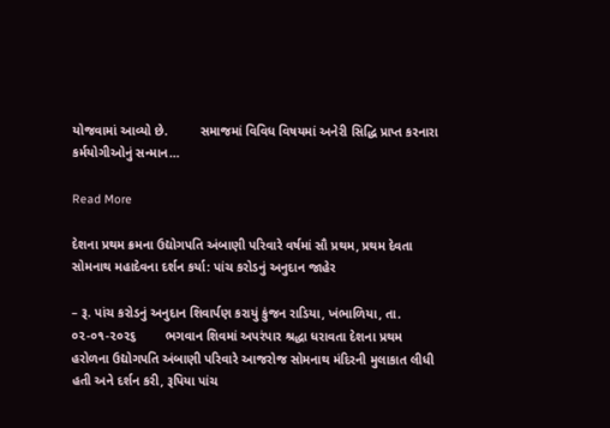યોજવામાં આવ્યો છે.         સમાજમાં વિવિધ વિષયમાં અનેરી સિદ્ધિ પ્રાપ્ત કરનારા કર્મયોગીઓનું સન્માન…

Read More

દેશના પ્રથમ ક્રમના ઉદ્યોગપતિ અંબાણી પરિવારે વર્ષમાં સૌ પ્રથમ, પ્રથમ દેવતા સોમનાથ મહાદેવના દર્શન કર્યા: પાંચ કરોડનું અનુદાન જાહેર

– રૂ. પાંચ કરોડનું અનુદાન શિવાર્પણ કરાયું કુંજન રાડિયા, ખંભાળિયા, તા. ૦૨-૦૧-૨૦૨૬        ભગવાન શિવમાં અપરંપાર શ્રદ્ધા ધરાવતા દેશના પ્રથમ હરોળના ઉદ્યોગપતિ અંબાણી પરિવારે આજરોજ સોમનાથ મંદિરની મુલાકાત લીધી હતી અને દર્શન કરી, રૂપિયા પાંચ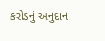કરોડનું અનુદાન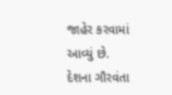જાહેર કરવામાં આવ્યું છે.        દેશના ગૌરવંતા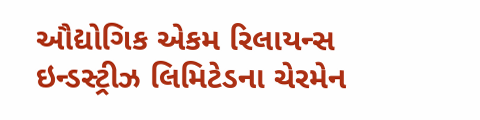ઔદ્યોગિક એકમ રિલાયન્સ ઇન્ડસ્ટ્રીઝ લિમિટેડના ચેરમેન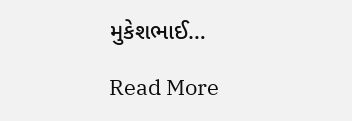મુકેશભાઈ…

Read More